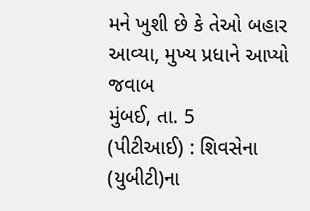મને ખુશી છે કે તેઓ બહાર આવ્યા, મુખ્ય પ્રધાને આપ્યો જવાબ
મુંબઈ, તા. 5
(પીટીઆઈ) : શિવસેના (યુબીટી)ના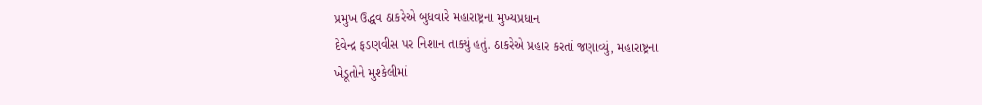પ્રમુખ ઉદ્ધવ ઠાકરેએ બુધવારે મહારાષ્ટ્રના મુખ્યપ્રધાન
દેવેન્દ્ર ફડણવીસ પર નિશાન તાક્યું હતું. ઠાકરેએ પ્રહાર કરતાં જણાવ્યું, મહારાષ્ટ્રના
ખેડૂતોને મુશ્કેલીમાં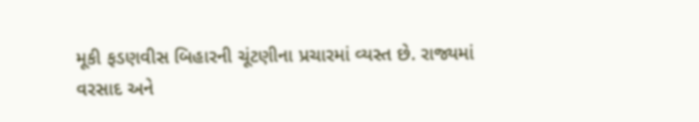મૂકી ફડણવીસ બિહારની ચૂંટણીના પ્રચારમાં વ્યસ્ત છે. રાજ્યમાં
વરસાદ અને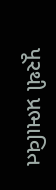પૂરથી પ્રભાવિત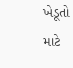ખેડૂતો માટે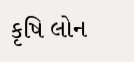કૃષિ લોન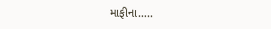માફીના…..